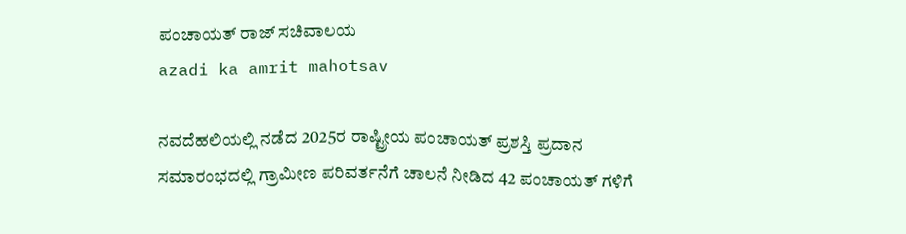ಪಂಚಾಯತ್ ರಾಜ್ ಸಚಿವಾಲಯ
azadi ka amrit mahotsav

ನವದೆಹಲಿಯಲ್ಲಿ ನಡೆದ 2025ರ ರಾಷ್ಟ್ರೀಯ ಪಂಚಾಯತ್ ಪ್ರಶಸ್ತಿ ಪ್ರದಾನ ಸಮಾರಂಭದಲ್ಲಿ ಗ್ರಾಮೀಣ ಪರಿವರ್ತನೆಗೆ ಚಾಲನೆ ನೀಡಿದ 42 ಪಂಚಾಯತ್‌ ಗಳಿಗೆ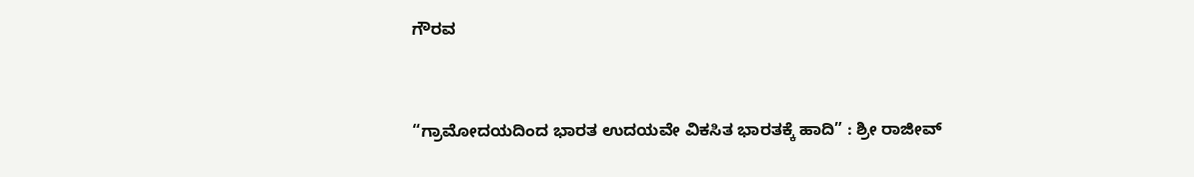ಗೌರವ


“ಗ್ರಾಮೋದಯದಿಂದ ಭಾರತ ಉದಯವೇ ವಿಕಸಿತ ಭಾರತಕ್ಕೆ ಹಾದಿ” : ಶ್ರೀ ರಾಜೀವ್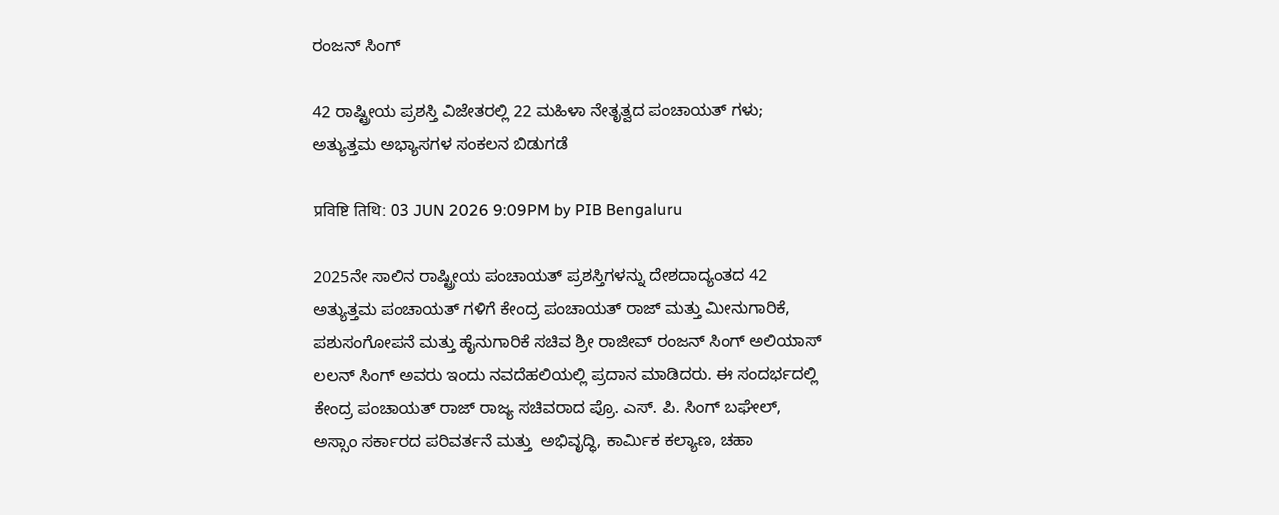ರಂಜನ್ ಸಿಂಗ್

42 ರಾಷ್ಟ್ರೀಯ ಪ್ರಶಸ್ತಿ ವಿಜೇತರಲ್ಲಿ 22 ಮಹಿಳಾ ನೇತೃತ್ವದ ಪಂಚಾಯತ್‌ ಗಳು; ಅತ್ಯುತ್ತಮ ಅಭ್ಯಾಸಗಳ ಸಂಕಲನ ಬಿಡುಗಡೆ

प्रविष्टि तिथि: 03 JUN 2026 9:09PM by PIB Bengaluru

2025ನೇ ಸಾಲಿನ ರಾಷ್ಟ್ರೀಯ ಪಂಚಾಯತ್ ಪ್ರಶಸ್ತಿಗಳನ್ನು ದೇಶದಾದ್ಯಂತದ 42 ಅತ್ಯುತ್ತಮ ಪಂಚಾಯತ್‌ ಗಳಿಗೆ ಕೇಂದ್ರ ಪಂಚಾಯತ್ ರಾಜ್ ಮತ್ತು ಮೀನುಗಾರಿಕೆ, ಪಶುಸಂಗೋಪನೆ ಮತ್ತು ಹೈನುಗಾರಿಕೆ ಸಚಿವ ಶ್ರೀ ರಾಜೀವ್ ರಂಜನ್ ಸಿಂಗ್ ಅಲಿಯಾಸ್ ಲಲನ್ ಸಿಂಗ್ ಅವರು ಇಂದು ನವದೆಹಲಿಯಲ್ಲಿ ಪ್ರದಾನ ಮಾಡಿದರು. ಈ ಸಂದರ್ಭದಲ್ಲಿ ಕೇಂದ್ರ ಪಂಚಾಯತ್ ರಾಜ್ ರಾಜ್ಯ ಸಚಿವರಾದ ಪ್ರೊ. ಎಸ್. ಪಿ. ಸಿಂಗ್ ಬಘೇಲ್, ಅಸ್ಸಾಂ ಸರ್ಕಾರದ ಪರಿವರ್ತನೆ ಮತ್ತು  ಅಭಿವೃದ್ಧಿ, ಕಾರ್ಮಿಕ ಕಲ್ಯಾಣ, ಚಹಾ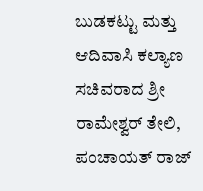ಬುಡಕಟ್ಟು ಮತ್ತು ಆದಿವಾಸಿ ಕಲ್ಯಾಣ ಸಚಿವರಾದ ಶ್ರೀ ರಾಮೇಶ್ವರ್ ತೇಲಿ, ಪಂಚಾಯತ್ ರಾಜ್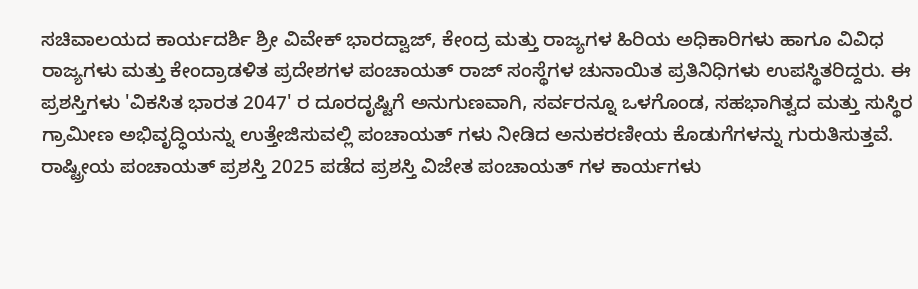ಸಚಿವಾಲಯದ ಕಾರ್ಯದರ್ಶಿ ಶ್ರೀ ವಿವೇಕ್ ಭಾರದ್ವಾಜ್, ಕೇಂದ್ರ ಮತ್ತು ರಾಜ್ಯಗಳ ಹಿರಿಯ ಅಧಿಕಾರಿಗಳು ಹಾಗೂ ವಿವಿಧ ರಾಜ್ಯಗಳು ಮತ್ತು ಕೇಂದ್ರಾಡಳಿತ ಪ್ರದೇಶಗಳ ಪಂಚಾಯತ್ ರಾಜ್ ಸಂಸ್ಥೆಗಳ ಚುನಾಯಿತ ಪ್ರತಿನಿಧಿಗಳು ಉಪಸ್ಥಿತರಿದ್ದರು. ಈ ಪ್ರಶಸ್ತಿಗಳು 'ವಿಕಸಿತ ಭಾರತ 2047' ರ ದೂರದೃಷ್ಟಿಗೆ ಅನುಗುಣವಾಗಿ, ಸರ್ವರನ್ನೂ ಒಳಗೊಂಡ, ಸಹಭಾಗಿತ್ವದ ಮತ್ತು ಸುಸ್ಥಿರ ಗ್ರಾಮೀಣ ಅಭಿವೃದ್ಧಿಯನ್ನು ಉತ್ತೇಜಿಸುವಲ್ಲಿ ಪಂಚಾಯತ್‌ ಗಳು ನೀಡಿದ ಅನುಕರಣೀಯ ಕೊಡುಗೆಗಳನ್ನು ಗುರುತಿಸುತ್ತವೆ. ರಾಷ್ಟ್ರೀಯ ಪಂಚಾಯತ್ ಪ್ರಶಸ್ತಿ 2025 ಪಡೆದ ಪ್ರಶಸ್ತಿ ವಿಜೇತ ಪಂಚಾಯತ್‌ ಗಳ ಕಾರ್ಯಗಳು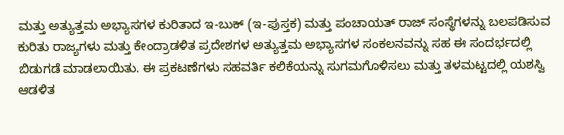ಮತ್ತು ಅತ್ಯುತ್ತಮ ಅಭ್ಯಾಸಗಳ ಕುರಿತಾದ ಇ-ಬುಕ್ (ಇ-ಪುಸ್ತಕ) ಮತ್ತು ಪಂಚಾಯತ್ ರಾಜ್ ಸಂಸ್ಥೆಗಳನ್ನು ಬಲಪಡಿಸುವ ಕುರಿತು ರಾಜ್ಯಗಳು ಮತ್ತು ಕೇಂದ್ರಾಡಳಿತ ಪ್ರದೇಶಗಳ ಅತ್ಯುತ್ತಮ ಅಭ್ಯಾಸಗಳ ಸಂಕಲನವನ್ನು ಸಹ ಈ ಸಂದರ್ಭದಲ್ಲಿ ಬಿಡುಗಡೆ ಮಾಡಲಾಯಿತು. ಈ ಪ್ರಕಟಣೆಗಳು ಸಹವರ್ತಿ ಕಲಿಕೆಯನ್ನು ಸುಗಮಗೊಳಿಸಲು ಮತ್ತು ತಳಮಟ್ಟದಲ್ಲಿ ಯಶಸ್ವಿ ಆಡಳಿತ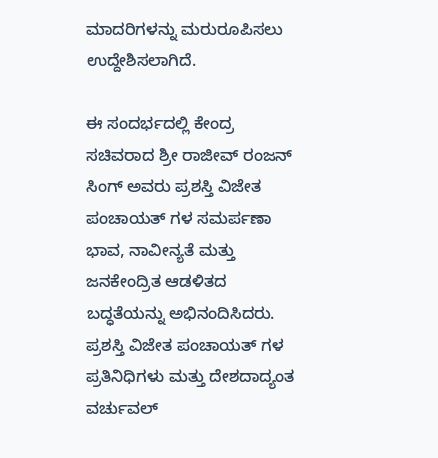ಮಾದರಿಗಳನ್ನು ಮರುರೂಪಿಸಲು ಉದ್ದೇಶಿಸಲಾಗಿದೆ.

ಈ ಸಂದರ್ಭದಲ್ಲಿ ಕೇಂದ್ರ ಸಚಿವರಾದ ಶ್ರೀ ರಾಜೀವ್ ರಂಜನ್ ಸಿಂಗ್ ಅವರು ಪ್ರಶಸ್ತಿ ವಿಜೇತ ಪಂಚಾಯತ್‌ ಗಳ ಸಮರ್ಪಣಾ ಭಾವ, ನಾವೀನ್ಯತೆ ಮತ್ತು ಜನಕೇಂದ್ರಿತ ಆಡಳಿತದ ಬದ್ಧತೆಯನ್ನು ಅಭಿನಂದಿಸಿದರು. ಪ್ರಶಸ್ತಿ ವಿಜೇತ ಪಂಚಾಯತ್‌ ಗಳ ಪ್ರತಿನಿಧಿಗಳು ಮತ್ತು ದೇಶದಾದ್ಯಂತ ವರ್ಚುವಲ್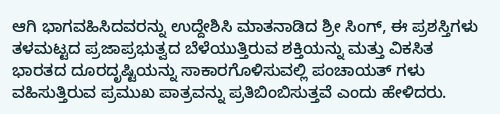ಆಗಿ ಭಾಗವಹಿಸಿದವರನ್ನು ಉದ್ದೇಶಿಸಿ ಮಾತನಾಡಿದ ಶ್ರೀ ಸಿಂಗ್, ಈ ಪ್ರಶಸ್ತಿಗಳು ತಳಮಟ್ಟದ ಪ್ರಜಾಪ್ರಭುತ್ವದ ಬೆಳೆಯುತ್ತಿರುವ ಶಕ್ತಿಯನ್ನು ಮತ್ತು ವಿಕಸಿತ ಭಾರತದ ದೂರದೃಷ್ಟಿಯನ್ನು ಸಾಕಾರಗೊಳಿಸುವಲ್ಲಿ ಪಂಚಾಯತ್‌ ಗಳು ವಹಿಸುತ್ತಿರುವ ಪ್ರಮುಖ ಪಾತ್ರವನ್ನು ಪ್ರತಿಬಿಂಬಿಸುತ್ತವೆ ಎಂದು ಹೇಳಿದರು.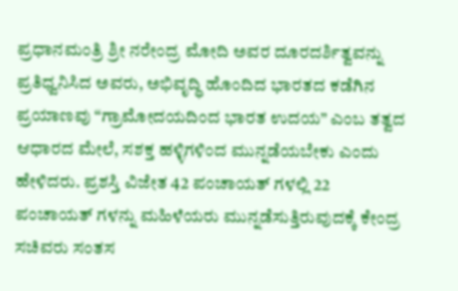ಪ್ರಧಾನಮಂತ್ರಿ ಶ್ರೀ ನರೇಂದ್ರ ಮೋದಿ ಅವರ ದೂರದರ್ಶಿತ್ವವನ್ನು ಪ್ರತಿಧ್ವನಿಸಿದ ಅವರು, ಅಭಿವೃದ್ಧಿ ಹೊಂದಿದ ಭಾರತದ ಕಡೆಗಿನ ಪ್ರಯಾಣವು “ಗ್ರಾಮೋದಯದಿಂದ ಭಾರತ ಉದಯ” ಎಂಬ ತತ್ವದ ಆಧಾರದ ಮೇಲೆ, ಸಶಕ್ತ ಹಳ್ಳಿಗಳಿಂದ ಮುನ್ನಡೆಯಬೇಕು ಎಂದು ಹೇಳಿದರು. ಪ್ರಶಸ್ತಿ ವಿಜೇತ 42 ಪಂಚಾಯತ್‌ ಗಳಲ್ಲಿ 22 ಪಂಚಾಯತ್‌ ಗಳನ್ನು ಮಹಿಳೆಯರು ಮುನ್ನಡೆಸುತ್ತಿರುವುದಕ್ಕೆ ಕೇಂದ್ರ ಸಚಿವರು ಸಂತಸ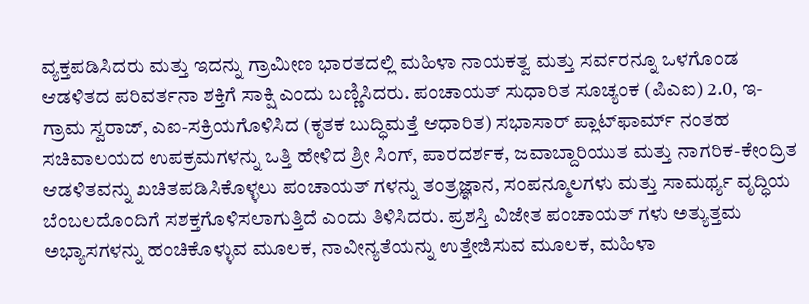ವ್ಯಕ್ತಪಡಿಸಿದರು ಮತ್ತು ಇದನ್ನು ಗ್ರಾಮೀಣ ಭಾರತದಲ್ಲಿ ಮಹಿಳಾ ನಾಯಕತ್ವ ಮತ್ತು ಸರ್ವರನ್ನೂ ಒಳಗೊಂಡ ಆಡಳಿತದ ಪರಿವರ್ತನಾ ಶಕ್ತಿಗೆ ಸಾಕ್ಷಿ ಎಂದು ಬಣ್ಣಿಸಿದರು. ಪಂಚಾಯತ್ ಸುಧಾರಿತ ಸೂಚ್ಯಂಕ (ಪಿಎಐ) 2.0, ಇ-ಗ್ರಾಮ ಸ್ವರಾಜ್, ಎಐ-ಸಕ್ರಿಯಗೊಳಿಸಿದ (ಕೃತಕ ಬುದ್ಧಿಮತ್ತೆ ಆಧಾರಿತ) ಸಭಾಸಾರ್ ಪ್ಲಾಟ್‌ಫಾರ್ಮ್‌ ನಂತಹ ಸಚಿವಾಲಯದ ಉಪಕ್ರಮಗಳನ್ನು ಒತ್ತಿ ಹೇಳಿದ ಶ್ರೀ ಸಿಂಗ್, ಪಾರದರ್ಶಕ, ಜವಾಬ್ದಾರಿಯುತ ಮತ್ತು ನಾಗರಿಕ-ಕೇಂದ್ರಿತ ಆಡಳಿತವನ್ನು ಖಚಿತಪಡಿಸಿಕೊಳ್ಳಲು ಪಂಚಾಯತ್‌ ಗಳನ್ನು ತಂತ್ರಜ್ಞಾನ, ಸಂಪನ್ಮೂಲಗಳು ಮತ್ತು ಸಾಮರ್ಥ್ಯ ವೃದ್ಧಿಯ ಬೆಂಬಲದೊಂದಿಗೆ ಸಶಕ್ತಗೊಳಿಸಲಾಗುತ್ತಿದೆ ಎಂದು ತಿಳಿಸಿದರು. ಪ್ರಶಸ್ತಿ ವಿಜೇತ ಪಂಚಾಯತ್‌ ಗಳು ಅತ್ಯುತ್ತಮ ಅಭ್ಯಾಸಗಳನ್ನು ಹಂಚಿಕೊಳ್ಳುವ ಮೂಲಕ, ನಾವೀನ್ಯತೆಯನ್ನು ಉತ್ತೇಜಿಸುವ ಮೂಲಕ, ಮಹಿಳಾ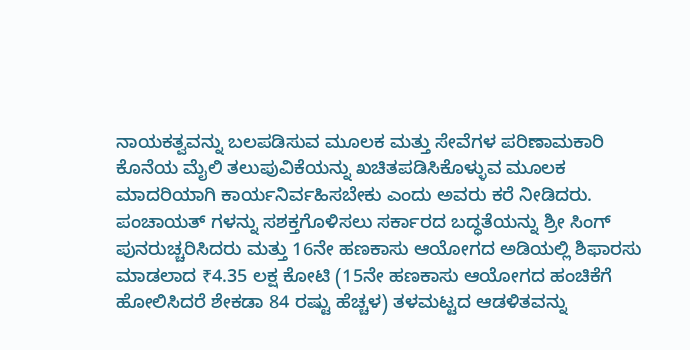ನಾಯಕತ್ವವನ್ನು ಬಲಪಡಿಸುವ ಮೂಲಕ ಮತ್ತು ಸೇವೆಗಳ ಪರಿಣಾಮಕಾರಿ ಕೊನೆಯ ಮೈಲಿ ತಲುಪುವಿಕೆಯನ್ನು ಖಚಿತಪಡಿಸಿಕೊಳ್ಳುವ ಮೂಲಕ ಮಾದರಿಯಾಗಿ ಕಾರ್ಯನಿರ್ವಹಿಸಬೇಕು ಎಂದು ಅವರು ಕರೆ ನೀಡಿದರು. ಪಂಚಾಯತ್‌ ಗಳನ್ನು ಸಶಕ್ತಗೊಳಿಸಲು ಸರ್ಕಾರದ ಬದ್ಧತೆಯನ್ನು ಶ್ರೀ ಸಿಂಗ್ ಪುನರುಚ್ಚರಿಸಿದರು ಮತ್ತು 16ನೇ ಹಣಕಾಸು ಆಯೋಗದ ಅಡಿಯಲ್ಲಿ ಶಿಫಾರಸು ಮಾಡಲಾದ ₹4.35 ಲಕ್ಷ ಕೋಟಿ (15ನೇ ಹಣಕಾಸು ಆಯೋಗದ ಹಂಚಿಕೆಗೆ ಹೋಲಿಸಿದರೆ ಶೇಕಡಾ 84 ರಷ್ಟು ಹೆಚ್ಚಳ) ತಳಮಟ್ಟದ ಆಡಳಿತವನ್ನು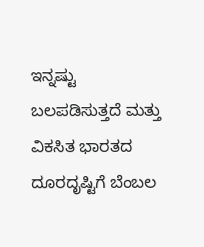ಇನ್ನಷ್ಟು ಬಲಪಡಿಸುತ್ತದೆ ಮತ್ತು ವಿಕಸಿತ ಭಾರತದ ದೂರದೃಷ್ಟಿಗೆ ಬೆಂಬಲ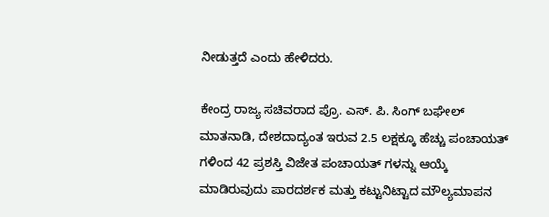ನೀಡುತ್ತದೆ ಎಂದು ಹೇಳಿದರು.

ಕೇಂದ್ರ ರಾಜ್ಯ ಸಚಿವರಾದ ಪ್ರೊ. ಎಸ್. ಪಿ. ಸಿಂಗ್ ಬಘೇಲ್ ಮಾತನಾಡಿ, ದೇಶದಾದ್ಯಂತ ಇರುವ 2.5 ಲಕ್ಷಕ್ಕೂ ಹೆಚ್ಚು ಪಂಚಾಯತ್‌ ಗಳಿಂದ 42 ಪ್ರಶಸ್ತಿ ವಿಜೇತ ಪಂಚಾಯತ್‌ ಗಳನ್ನು ಆಯ್ಕೆ ಮಾಡಿರುವುದು ಪಾರದರ್ಶಕ ಮತ್ತು ಕಟ್ಟುನಿಟ್ಟಾದ ಮೌಲ್ಯಮಾಪನ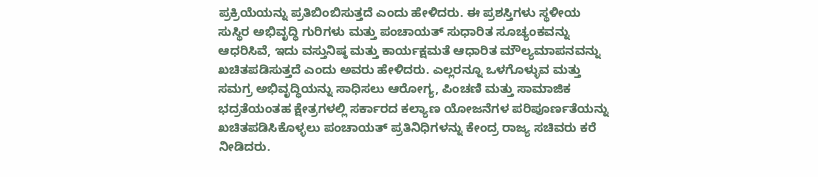ಪ್ರಕ್ರಿಯೆಯನ್ನು ಪ್ರತಿಬಿಂಬಿಸುತ್ತದೆ ಎಂದು ಹೇಳಿದರು. ಈ ಪ್ರಶಸ್ತಿಗಳು ಸ್ಥಳೀಯ ಸುಸ್ಥಿರ ಅಭಿವೃದ್ಧಿ ಗುರಿಗಳು ಮತ್ತು ಪಂಚಾಯತ್ ಸುಧಾರಿತ ಸೂಚ್ಯಂಕವನ್ನು ಆಧರಿಸಿವೆ, ಇದು ವಸ್ತುನಿಷ್ಠ ಮತ್ತು ಕಾರ್ಯಕ್ಷಮತೆ ಆಧಾರಿತ ಮೌಲ್ಯಮಾಪನವನ್ನು ಖಚಿತಪಡಿಸುತ್ತದೆ ಎಂದು ಅವರು ಹೇಳಿದರು. ಎಲ್ಲರನ್ನೂ ಒಳಗೊಳ್ಳುವ ಮತ್ತು ಸಮಗ್ರ ಅಭಿವೃದ್ಧಿಯನ್ನು ಸಾಧಿಸಲು ಆರೋಗ್ಯ, ಪಿಂಚಣಿ ಮತ್ತು ಸಾಮಾಜಿಕ ಭದ್ರತೆಯಂತಹ ಕ್ಷೇತ್ರಗಳಲ್ಲಿ ಸರ್ಕಾರದ ಕಲ್ಯಾಣ ಯೋಜನೆಗಳ ಪರಿಪೂರ್ಣತೆಯನ್ನು ಖಚಿತಪಡಿಸಿಕೊಳ್ಳಲು ಪಂಚಾಯತ್ ಪ್ರತಿನಿಧಿಗಳನ್ನು ಕೇಂದ್ರ ರಾಜ್ಯ ಸಚಿವರು ಕರೆ ನೀಡಿದರು.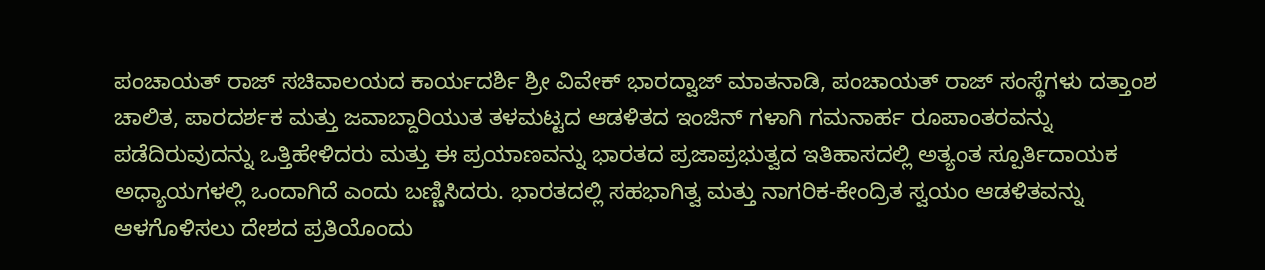ಪಂಚಾಯತ್ ರಾಜ್ ಸಚಿವಾಲಯದ ಕಾರ್ಯದರ್ಶಿ ಶ್ರೀ ವಿವೇಕ್ ಭಾರದ್ವಾಜ್ ಮಾತನಾಡಿ, ಪಂಚಾಯತ್ ರಾಜ್ ಸಂಸ್ಥೆಗಳು ದತ್ತಾಂಶ ಚಾಲಿತ, ಪಾರದರ್ಶಕ ಮತ್ತು ಜವಾಬ್ದಾರಿಯುತ ತಳಮಟ್ಟದ ಆಡಳಿತದ ಇಂಜಿನ್‌ ಗಳಾಗಿ ಗಮನಾರ್ಹ ರೂಪಾಂತರವನ್ನು ಪಡೆದಿರುವುದನ್ನು ಒತ್ತಿಹೇಳಿದರು ಮತ್ತು ಈ ಪ್ರಯಾಣವನ್ನು ಭಾರತದ ಪ್ರಜಾಪ್ರಭುತ್ವದ ಇತಿಹಾಸದಲ್ಲಿ ಅತ್ಯಂತ ಸ್ಪೂರ್ತಿದಾಯಕ ಅಧ್ಯಾಯಗಳಲ್ಲಿ ಒಂದಾಗಿದೆ ಎಂದು ಬಣ್ಣಿಸಿದರು. ಭಾರತದಲ್ಲಿ ಸಹಭಾಗಿತ್ವ ಮತ್ತು ನಾಗರಿಕ-ಕೇಂದ್ರಿತ ಸ್ವಯಂ ಆಡಳಿತವನ್ನು ಆಳಗೊಳಿಸಲು ದೇಶದ ಪ್ರತಿಯೊಂದು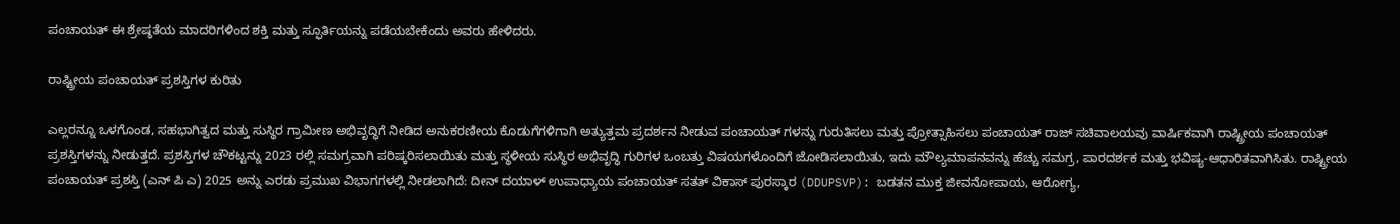ಪಂಚಾಯತ್ ಈ ಶ್ರೇಷ್ಠತೆಯ ಮಾದರಿಗಳಿಂದ ಶಕ್ತಿ ಮತ್ತು ಸ್ಫೂರ್ತಿಯನ್ನು ಪಡೆಯಬೇಕೆಂದು ಅವರು ಹೇಳಿದರು.

ರಾಷ್ಟ್ರೀಯ ಪಂಚಾಯತ್ ಪ್ರಶಸ್ತಿಗಳ ಕುರಿತು

ಎಲ್ಲರನ್ನೂ ಒಳಗೊಂಡ, ಸಹಭಾಗಿತ್ವದ ಮತ್ತು ಸುಸ್ಥಿರ ಗ್ರಾಮೀಣ ಅಭಿವೃದ್ಧಿಗೆ ನೀಡಿದ ಅನುಕರಣೀಯ ಕೊಡುಗೆಗಳಿಗಾಗಿ ಅತ್ಯುತ್ತಮ ಪ್ರದರ್ಶನ ನೀಡುವ ಪಂಚಾಯತ್‌ ಗಳನ್ನು ಗುರುತಿಸಲು ಮತ್ತು ಪ್ರೋತ್ಸಾಹಿಸಲು ಪಂಚಾಯತ್ ರಾಜ್ ಸಚಿವಾಲಯವು ವಾರ್ಷಿಕವಾಗಿ ರಾಷ್ಟ್ರೀಯ ಪಂಚಾಯತ್ ಪ್ರಶಸ್ತಿಗಳನ್ನು ನೀಡುತ್ತದೆ. ಪ್ರಶಸ್ತಿಗಳ ಚೌಕಟ್ಟನ್ನು 2023 ರಲ್ಲಿ ಸಮಗ್ರವಾಗಿ ಪರಿಷ್ಕರಿಸಲಾಯಿತು ಮತ್ತು ಸ್ಥಳೀಯ ಸುಸ್ಥಿರ ಅಭಿವೃದ್ಧಿ ಗುರಿಗಳ ಒಂಬತ್ತು ವಿಷಯಗಳೊಂದಿಗೆ ಜೋಡಿಸಲಾಯಿತು, ಇದು ಮೌಲ್ಯಮಾಪನವನ್ನು ಹೆಚ್ಚು ಸಮಗ್ರ, ಪಾರದರ್ಶಕ ಮತ್ತು ಭವಿಷ್ಯ-ಆಧಾರಿತವಾಗಿಸಿತು. ರಾಷ್ಟ್ರೀಯ ಪಂಚಾಯತ್ ಪ್ರಶಸ್ತಿ (ಎನ್‌ ಪಿ ಎ) 2025 ಅನ್ನು ಎರಡು ಪ್ರಮುಖ ವಿಭಾಗಗಳಲ್ಲಿ ನೀಡಲಾಗಿದೆ: ದೀನ್ ದಯಾಳ್ ಉಪಾಧ್ಯಾಯ ಪಂಚಾಯತ್ ಸತತ್ ವಿಕಾಸ್ ಪುರಸ್ಕಾರ (DDUPSVP): ಬಡತನ ಮುಕ್ತ ಜೀವನೋಪಾಯ, ಆರೋಗ್ಯ,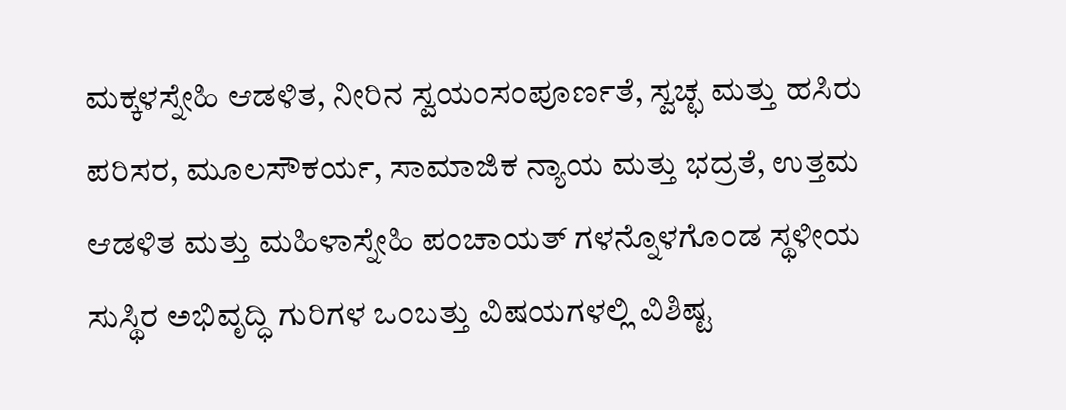ಮಕ್ಕಳಸ್ನೇಹಿ ಆಡಳಿತ, ನೀರಿನ ಸ್ವಯಂಸಂಪೂರ್ಣತೆ, ಸ್ವಚ್ಛ ಮತ್ತು ಹಸಿರು ಪರಿಸರ, ಮೂಲಸೌಕರ್ಯ, ಸಾಮಾಜಿಕ ನ್ಯಾಯ ಮತ್ತು ಭದ್ರತೆ, ಉತ್ತಮ ಆಡಳಿತ ಮತ್ತು ಮಹಿಳಾಸ್ನೇಹಿ ಪಂಚಾಯತ್‌ ಗಳನ್ನೊಳಗೊಂಡ ಸ್ಥಳೀಯ ಸುಸ್ಥಿರ ಅಭಿವೃದ್ಧಿ ಗುರಿಗಳ ಒಂಬತ್ತು ವಿಷಯಗಳಲ್ಲಿ ವಿಶಿಷ್ಟ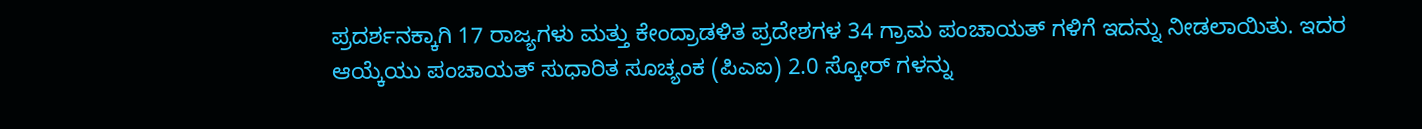ಪ್ರದರ್ಶನಕ್ಕಾಗಿ 17 ರಾಜ್ಯಗಳು ಮತ್ತು ಕೇಂದ್ರಾಡಳಿತ ಪ್ರದೇಶಗಳ 34 ಗ್ರಾಮ ಪಂಚಾಯತ್‌ ಗಳಿಗೆ ಇದನ್ನು ನೀಡಲಾಯಿತು. ಇದರ ಆಯ್ಕೆಯು ಪಂಚಾಯತ್ ಸುಧಾರಿತ ಸೂಚ್ಯಂಕ (ಪಿಎಐ) 2.0 ಸ್ಕೋರ್‌ ಗಳನ್ನು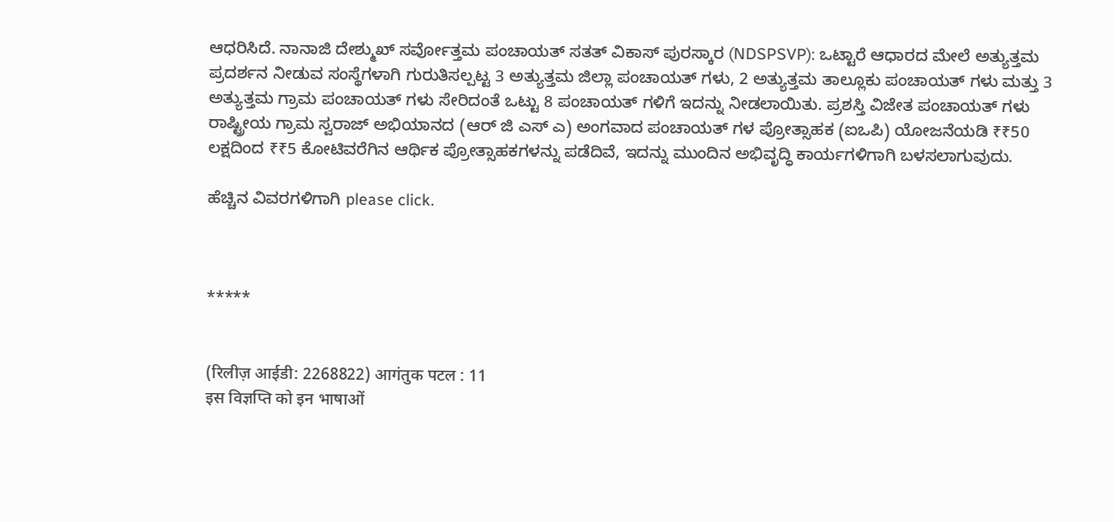ಆಧರಿಸಿದೆ. ನಾನಾಜಿ ದೇಶ್ಮುಖ್ ಸರ್ವೋತ್ತಮ ಪಂಚಾಯತ್ ಸತತ್ ವಿಕಾಸ್ ಪುರಸ್ಕಾರ (NDSPSVP): ಒಟ್ಟಾರೆ ಆಧಾರದ ಮೇಲೆ ಅತ್ಯುತ್ತಮ ಪ್ರದರ್ಶನ ನೀಡುವ ಸಂಸ್ಥೆಗಳಾಗಿ ಗುರುತಿಸಲ್ಪಟ್ಟ 3 ಅತ್ಯುತ್ತಮ ಜಿಲ್ಲಾ ಪಂಚಾಯತ್‌ ಗಳು, 2 ಅತ್ಯುತ್ತಮ ತಾಲ್ಲೂಕು ಪಂಚಾಯತ್‌ ಗಳು ಮತ್ತು 3 ಅತ್ಯುತ್ತಮ ಗ್ರಾಮ ಪಂಚಾಯತ್‌ ಗಳು ಸೇರಿದಂತೆ ಒಟ್ಟು 8 ಪಂಚಾಯತ್‌ ಗಳಿಗೆ ಇದನ್ನು ನೀಡಲಾಯಿತು. ಪ್ರಶಸ್ತಿ ವಿಜೇತ ಪಂಚಾಯತ್‌ ಗಳು ರಾಷ್ಟ್ರೀಯ ಗ್ರಾಮ ಸ್ವರಾಜ್ ಅಭಿಯಾನದ (ಆರ್‌ ಜಿ ಎಸ್‌ ಎ) ಅಂಗವಾದ ಪಂಚಾಯತ್‌ ಗಳ ಪ್ರೋತ್ಸಾಹಕ (ಐಒಪಿ) ಯೋಜನೆಯಡಿ ₹₹50 ಲಕ್ಷದಿಂದ ₹₹5 ಕೋಟಿವರೆಗಿನ ಆರ್ಥಿಕ ಪ್ರೋತ್ಸಾಹಕಗಳನ್ನು ಪಡೆದಿವೆ, ಇದನ್ನು ಮುಂದಿನ ಅಭಿವೃದ್ಧಿ ಕಾರ್ಯಗಳಿಗಾಗಿ ಬಳಸಲಾಗುವುದು.

ಹೆಚ್ಚಿನ ವಿವರಗಳಿಗಾಗಿ please click.



*****


(रिलीज़ आईडी: 2268822) आगंतुक पटल : 11
इस विज्ञप्ति को इन भाषाओं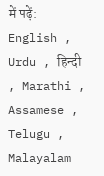में पढ़ें: English , Urdu , हिन्दी , Marathi , Assamese , Telugu , Malayalam